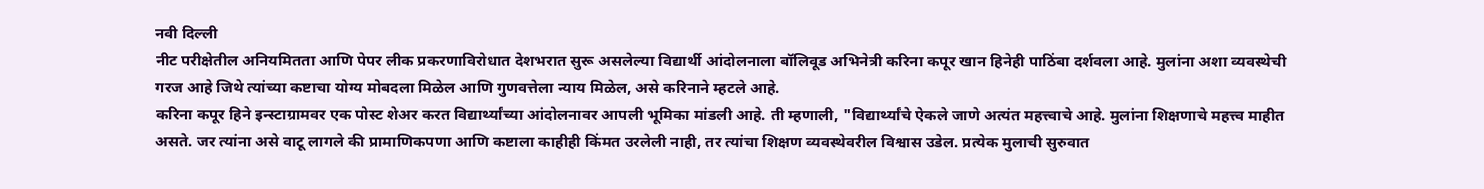नवी दिल्ली
नीट परीक्षेतील अनियमितता आणि पेपर लीक प्रकरणाविरोधात देशभरात सुरू असलेल्या विद्यार्थी आंदोलनाला बॉलिवूड अभिनेत्री करिना कपूर खान हिनेही पाठिंबा दर्शवला आहे. मुलांना अशा व्यवस्थेची गरज आहे जिथे त्यांच्या कष्टाचा योग्य मोबदला मिळेल आणि गुणवत्तेला न्याय मिळेल, असे करिनाने म्हटले आहे.
करिना कपूर हिने इन्स्टाग्रामवर एक पोस्ट शेअर करत विद्यार्थ्यांच्या आंदोलनावर आपली भूमिका मांडली आहे. ती म्हणाली, "विद्यार्थ्यांचे ऐकले जाणे अत्यंत महत्त्वाचे आहे. मुलांना शिक्षणाचे महत्त्व माहीत असते. जर त्यांना असे वाटू लागले की प्रामाणिकपणा आणि कष्टाला काहीही किंमत उरलेली नाही, तर त्यांचा शिक्षण व्यवस्थेवरील विश्वास उडेल. प्रत्येक मुलाची सुरुवात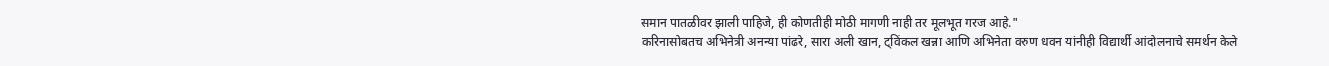समान पातळीवर झाली पाहिजे, ही कोणतीही मोठी मागणी नाही तर मूलभूत गरज आहे."
करिनासोबतच अभिनेत्री अनन्या पांढरे, सारा अली खान, ट्विंकल खन्ना आणि अभिनेता वरुण धवन यांनीही विद्यार्थी आंदोलनाचे समर्थन केले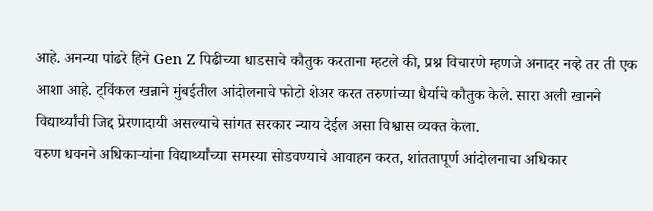आहे. अनन्या पांढरे हिने Gen Z पिढीच्या धाडसाचे कौतुक करताना म्हटले की, प्रश्न विचारणे म्हणजे अनादर नव्हे तर ती एक आशा आहे. ट्विंकल खन्नाने मुंबईतील आंदोलनाचे फोटो शेअर करत तरुणांच्या धैर्याचे कौतुक केले. सारा अली खानने विद्यार्थ्यांची जिद्द प्रेरणादायी असल्याचे सांगत सरकार न्याय देईल असा विश्वास व्यक्त केला.
वरुण धवनने अधिकाऱ्यांना विद्यार्थ्यांच्या समस्या सोडवण्याचे आवाहन करत, शांततापूर्ण आंदोलनाचा अधिकार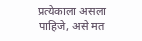प्रत्येकाला असला पाहिजे, असे मत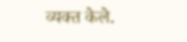व्यक्त केले.